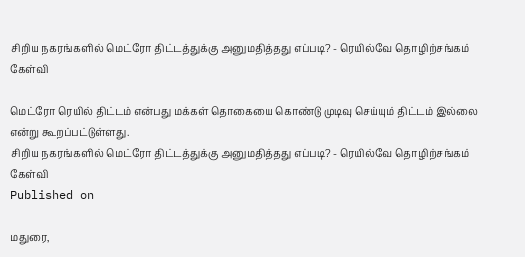சிறிய நகரங்களில் மெட்ரோ திட்டத்துக்கு அனுமதித்தது எப்படி? - ரெயில்வே தொழிற்சங்கம் கேள்வி

மெட்ரோ ரெயில் திட்டம் என்பது மக்கள் தொகையை கொண்டு முடிவு செய்யும் திட்டம் இல்லை என்று கூறப்பட்டுள்ளது.
சிறிய நகரங்களில் மெட்ரோ திட்டத்துக்கு அனுமதித்தது எப்படி? - ரெயில்வே தொழிற்சங்கம் கேள்வி
Published on

மதுரை,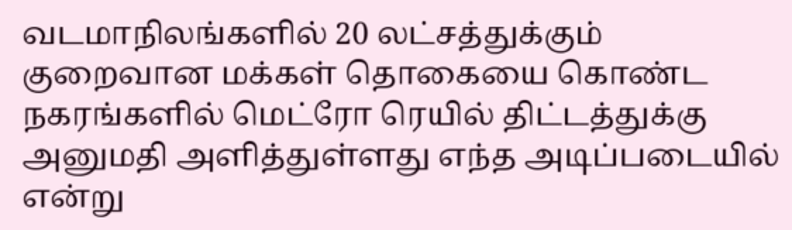வடமாநிலங்களில் 20 லட்சத்துக்கும் குறைவான மக்கள் தொகையை கொண்ட நகரங்களில் மெட்ரோ ரெயில் திட்டத்துக்கு அனுமதி அளித்துள்ளது எந்த அடிப்படையில் என்று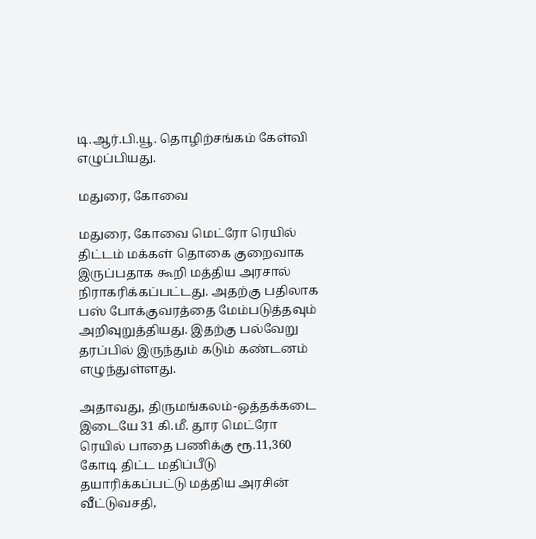டி.ஆர்.பி.யூ. தொழிற்சங்கம் கேள்வி எழுப்பியது.

மதுரை, கோவை

மதுரை, கோவை மெட்ரோ ரெயில் திட்டம் மக்கள் தொகை குறைவாக இருப்பதாக கூறி மத்திய அரசால் நிராகரிக்கப்பட்டது. அதற்கு பதிலாக பஸ் போக்குவரத்தை மேம்படுத்தவும் அறிவுறுத்தியது. இதற்கு பல்வேறு தரப்பில் இருந்தும் கடும் கண்டனம் எழுந்துள்ளது.

அதாவது, திருமங்கலம்-ஒத்தக்கடை இடையே 31 கி.மீ. தூர மெட்ரோ ரெயில் பாதை பணிக்கு ரூ.11,360 கோடி திட்ட மதிப்பீடு தயாரிக்கப்பட்டு மத்திய அரசின் வீட்டுவசதி,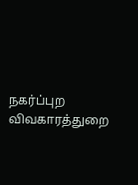நகர்ப்புற விவகாரத்துறை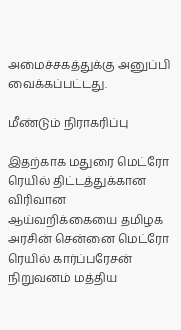அமைச்சகத்துக்கு அனுப்பி வைக்கப்பட்டது.

மீண்டும் நிராகரிப்பு

இதற்காக மதுரை மெட்ரோ ரெயில் திட்டத்துக்கான விரிவான ஆய்வறிக்கையை தமிழக அரசின் சென்னை மெட்ரோ ரெயில் கார்ப்பரேசன் நிறுவனம் மத்திய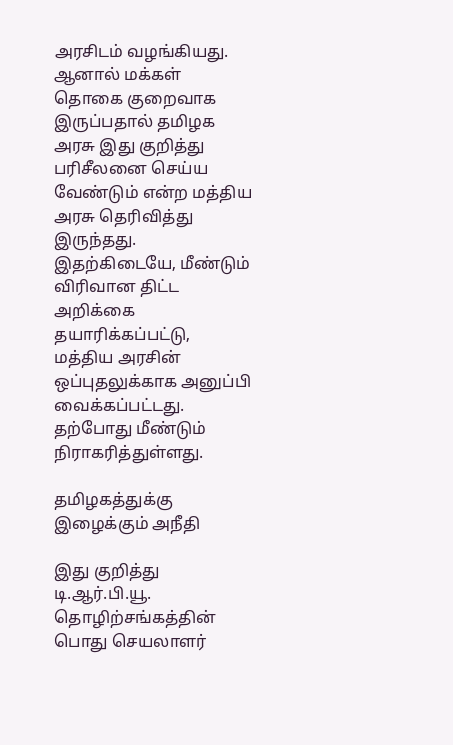அரசிடம் வழங்கியது. ஆனால் மக்கள் தொகை குறைவாக இருப்பதால் தமிழக அரசு இது குறித்து பரிசீலனை செய்ய வேண்டும் என்ற மத்திய அரசு தெரிவித்து இருந்தது. இதற்கிடையே, மீண்டும் விரிவான திட்ட அறிக்கை தயாரிக்கப்பட்டு, மத்திய அரசின் ஒப்புதலுக்காக அனுப்பி வைக்கப்பட்டது. தற்போது மீண்டும் நிராகரித்துள்ளது.

தமிழகத்துக்கு இழைக்கும் அநீதி

இது குறித்து டி.ஆர்.பி.யூ. தொழிற்சங்கத்தின் பொது செயலாளர்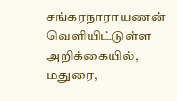சங்கரநாராயணன் வெளியிட்டுள்ள அறிக்கையில், மதுரை,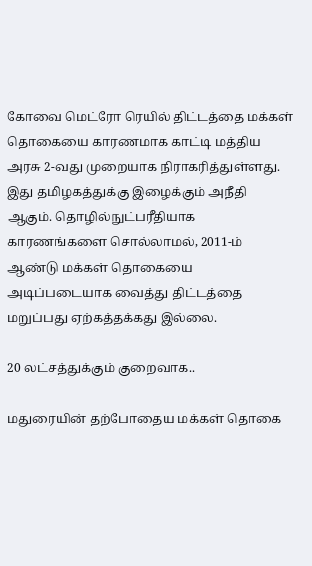கோவை மெட்ரோ ரெயில் திட்டத்தை மக்கள் தொகையை காரணமாக காட்டி மத்திய அரசு 2-வது முறையாக நிராகரித்துள்ளது. இது தமிழகத்துக்கு இழைக்கும் அநீதி ஆகும். தொழில்நுட்பரீதியாக காரணங்களை சொல்லாமல், 2011-ம் ஆண்டு மக்கள் தொகையை அடிப்படையாக வைத்து திட்டத்தை மறுப்பது ஏற்கத்தக்கது இல்லை.

20 லட்சத்துக்கும் குறைவாக..

மதுரையின் தற்போதைய மக்கள் தொகை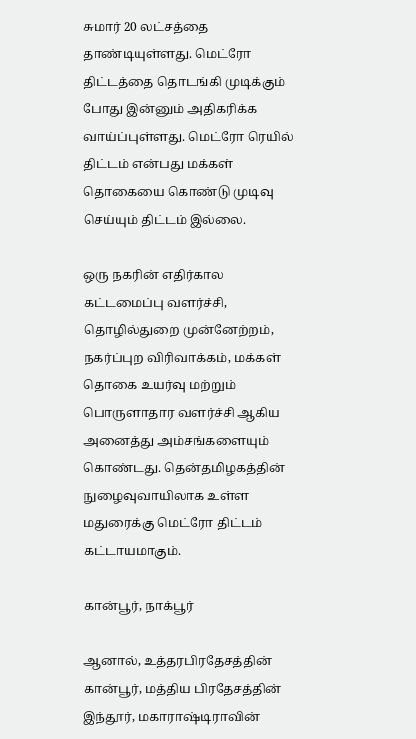சுமார் 20 லட்சத்தை தாண்டியுள்ளது. மெட்ரோ திட்டத்தை தொடங்கி முடிக்கும் போது இன்னும் அதிகரிக்க வாய்ப்புள்ளது. மெட்ரோ ரெயில் திட்டம் என்பது மக்கள் தொகையை கொண்டு முடிவு செய்யும் திட்டம் இல்லை.

ஒரு நகரின் எதிர்கால கட்டமைப்பு வளர்ச்சி, தொழில்துறை முன்னேற்றம், நகர்ப்புற விரிவாக்கம், மக்கள் தொகை உயர்வு மற்றும் பொருளாதார வளர்ச்சி ஆகிய அனைத்து அம்சங்களையும் கொண்டது. தென்தமிழகத்தின் நுழைவுவாயிலாக உள்ள மதுரைக்கு மெட்ரோ திட்டம் கட்டாயமாகும்.

கான்பூர், நாக்பூர்

ஆனால், உத்தரபிரதேசத்தின் கான்பூர், மத்திய பிரதேசத்தின் இந்தூர், மகாராஷ்டிராவின்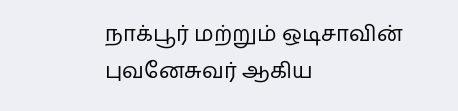நாக்பூர் மற்றும் ஒடிசாவின் புவனேசுவர் ஆகிய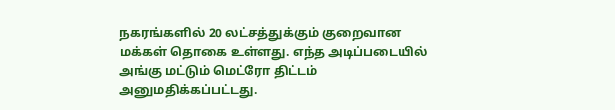நகரங்களில் 20 லட்சத்துக்கும் குறைவான மக்கள் தொகை உள்ளது. எந்த அடிப்படையில் அங்கு மட்டும் மெட்ரோ திட்டம் அனுமதிக்கப்பட்டது.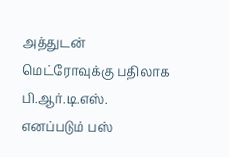அத்துடன் மெட்ரோவுக்கு பதிலாக பி.ஆர்.டி.எஸ். எனப்படும் பஸ்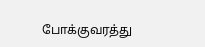போக்குவரத்து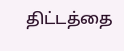திட்டத்தை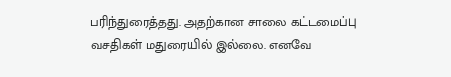பரிந்துரைத்தது. அதற்கான சாலை கட்டமைப்பு வசதிகள் மதுரையில் இல்லை. எனவே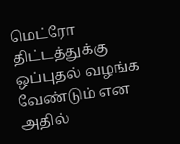மெட்ரோ திட்டத்துக்கு ஒப்புதல் வழங்க வேண்டும் என அதில்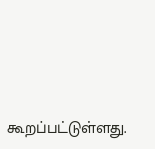கூறப்பட்டுள்ளது.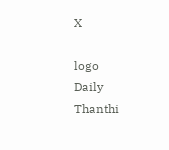X

logo
Daily Thanthi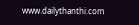www.dailythanthi.com